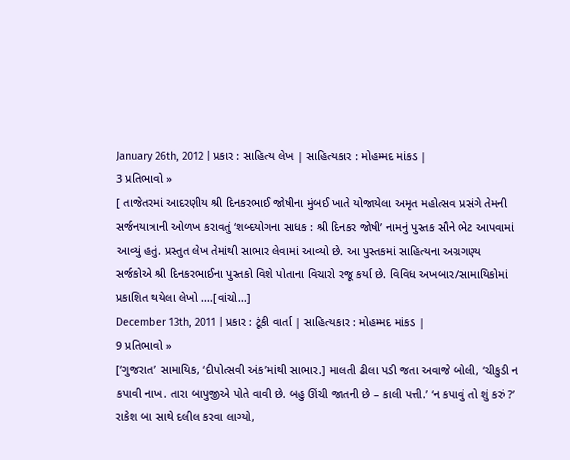January 26th, 2012 | પ્રકાર : સાહિત્ય લેખ | સાહિત્યકાર : મોહમ્મદ માંકડ |
3 પ્રતિભાવો »
[ તાજેતરમાં આદરણીય શ્રી દિનકરભાઈ જોષીના મુંબઈ ખાતે યોજાયેલા અમૃત મહોત્સવ પ્રસંગે તેમની સર્જનયાત્રાની ઓળખ કરાવતું ‘શબ્દયોગના સાધક : શ્રી દિનકર જોષી’ નામનું પુસ્તક સૌને ભેટ આપવામાં આવ્યું હતું. પ્રસ્તુત લેખ તેમાંથી સાભાર લેવામાં આવ્યો છે. આ પુસ્તકમાં સાહિત્યના અગ્રગણ્ય સર્જકોએ શ્રી દિનકરભાઈના પુસ્તકો વિશે પોતાના વિચારો રજૂ કર્યા છે. વિવિધ અખબાર/સામાયિકોમાં પ્રકાશિત થયેલા લેખો ....[વાંચો...]
December 13th, 2011 | પ્રકાર : ટૂંકી વાર્તા | સાહિત્યકાર : મોહમ્મદ માંકડ |
9 પ્રતિભાવો »
[‘ગુજરાત’ સામાયિક, ‘દીપોત્સવી અંક’માંથી સાભાર.] માલતી ઢીલા પડી જતા અવાજે બોલી, ‘ચીકુડી ન કપાવી નાખ. તારા બાપુજીએ પોતે વાવી છે. બહુ ઊંચી જાતની છે – કાલી પત્તી.’ ‘ન કપાવું તો શું કરું ?’ રાકેશ બા સાથે દલીલ કરવા લાગ્યો,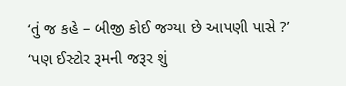‘તું જ કહે – બીજી કોઈ જગ્યા છે આપણી પાસે ?’ ‘પણ ઈસ્ટોર રૂમની જરૂર શું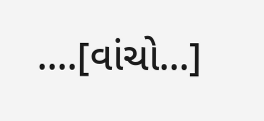....[વાંચો...]